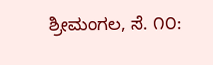ಶ್ರೀಮಂಗಲ, ಸೆ. ೧೦: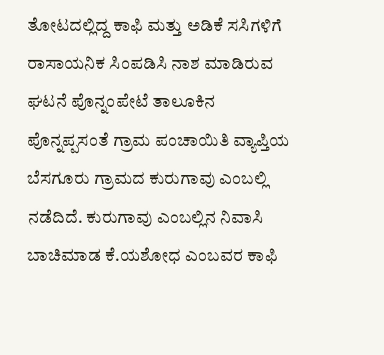ತೋಟದಲ್ಲಿದ್ದ ಕಾಫಿ ಮತ್ತು ಅಡಿಕೆ ಸಸಿಗಳಿಗೆ ರಾಸಾಯನಿಕ ಸಿಂಪಡಿಸಿ ನಾಶ ಮಾಡಿರುವ ಘಟನೆ ಪೊನ್ನಂಪೇಟೆ ತಾಲೂಕಿನ ಪೊನ್ನಪ್ಪಸಂತೆ ಗ್ರಾಮ ಪಂಚಾಯಿತಿ ವ್ಯಾಪ್ತಿಯ ಬೆಸಗೂರು ಗ್ರಾಮದ ಕುರುಗಾವು ಎಂಬಲ್ಲಿ ನಡೆದಿದೆ. ಕುರುಗಾವು ಎಂಬಲ್ಲಿನ ನಿವಾಸಿ ಬಾಚಿಮಾಡ ಕೆ.ಯಶೋಧ ಎಂಬವರ ಕಾಫಿ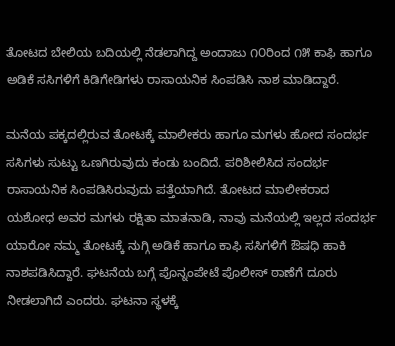ತೋಟದ ಬೇಲಿಯ ಬದಿಯಲ್ಲಿ ನೆಡಲಾಗಿದ್ದ ಅಂದಾಜು ೧೦ರಿಂದ ೧೫ ಕಾಫಿ ಹಾಗೂ ಅಡಿಕೆ ಸಸಿಗಳಿಗೆ ಕಿಡಿಗೇಡಿಗಳು ರಾಸಾಯನಿಕ ಸಿಂಪಡಿಸಿ ನಾಶ ಮಾಡಿದ್ದಾರೆ.

ಮನೆಯ ಪಕ್ಕದಲ್ಲಿರುವ ತೋಟಕ್ಕೆ ಮಾಲೀಕರು ಹಾಗೂ ಮಗಳು ಹೋದ ಸಂದರ್ಭ ಸಸಿಗಳು ಸುಟ್ಟು ಒಣಗಿರುವುದು ಕಂಡು ಬಂದಿದೆ. ಪರಿಶೀಲಿಸಿದ ಸಂದರ್ಭ ರಾಸಾಯನಿಕ ಸಿಂಪಡಿಸಿರುವುದು ಪತ್ತೆಯಾಗಿದೆ. ತೋಟದ ಮಾಲೀಕರಾದ ಯಶೋಧ ಅವರ ಮಗಳು ರಕ್ಷಿತಾ ಮಾತನಾಡಿ, ನಾವು ಮನೆಯಲ್ಲಿ ಇಲ್ಲದ ಸಂದರ್ಭ ಯಾರೋ ನಮ್ಮ ತೋಟಕ್ಕೆ ನುಗ್ಗಿ ಅಡಿಕೆ ಹಾಗೂ ಕಾಫಿ ಸಸಿಗಳಿಗೆ ಔಷಧಿ ಹಾಕಿ ನಾಶಪಡಿಸಿದ್ದಾರೆ. ಘಟನೆಯ ಬಗ್ಗೆ ಪೊನ್ನಂಪೇಟೆ ಪೊಲೀಸ್ ಠಾಣೆಗೆ ದೂರು ನೀಡಲಾಗಿದೆ ಎಂದರು. ಘಟನಾ ಸ್ಥಳಕ್ಕೆ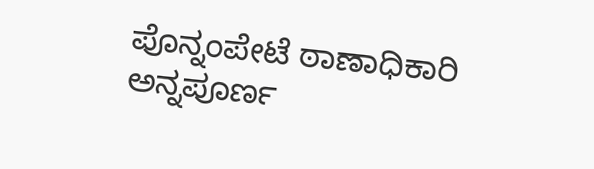ಪೊನ್ನಂಪೇಟೆ ಠಾಣಾಧಿಕಾರಿ ಅನ್ನಪೂರ್ಣ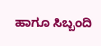ಹಾಗೂ ಸಿಬ್ಬಂದಿ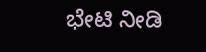ಭೇಟಿ ನೀಡಿ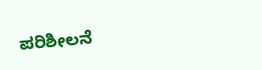ಪರಿಶೀಲನೆ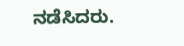ನಡೆಸಿದರು.